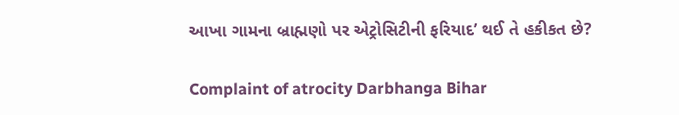આખા ગામના બ્રાહ્મણો પર એટ્રોસિટીની ફરિયાદ’ થઈ તે હકીકત છે?

Complaint of atrocity Darbhanga Bihar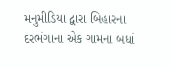મનુમીડિયા દ્વારા બિહારના દરભંગાના એક ગામના બધાં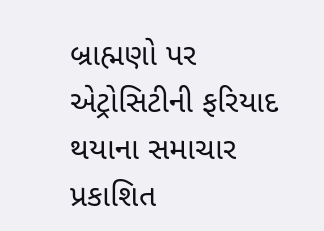બ્રાહ્મણો પર એટ્રોસિટીની ફરિયાદ થયાના સમાચાર પ્રકાશિત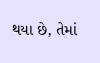થયા છે, તેમાં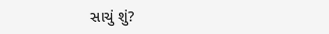સાચું શું?